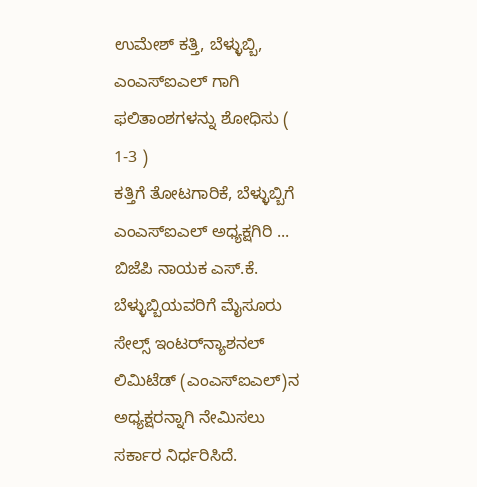ಉಮೇಶ್ ಕತ್ತಿ, ಬೆಳ್ಳುಬ್ಬಿ, ಎಂಎಸ್ಐಎಲ್ ಗಾಗಿ ಫಲಿತಾಂಶಗಳನ್ನು ಶೋಧಿಸು ( 1-3 )
ಕತ್ತಿಗೆ ತೋಟಗಾರಿಕೆ, ಬೆಳ್ಳುಬ್ಬಿಗೆ ಎಂಎಸ್ಐಎಲ್ ಅಧ್ಯಕ್ಷಗಿರಿ ...
ಬಿಜೆಪಿ ನಾಯಕ ಎಸ್.ಕೆ. ಬೆಳ್ಳುಬ್ಬಿಯವರಿಗೆ ಮೈಸೂರು ಸೇಲ್ಸ್ ಇಂಟರ್‌‌ನ್ಯಾಶನಲ್ ಲಿಮಿಟೆಡ್ (ಎಂಎಸ್ಐಎಲ್)ನ ಅಧ್ಯಕ್ಷರನ್ನಾಗಿ ನೇಮಿಸಲು ಸರ್ಕಾರ ನಿರ್ಧರಿಸಿದೆ.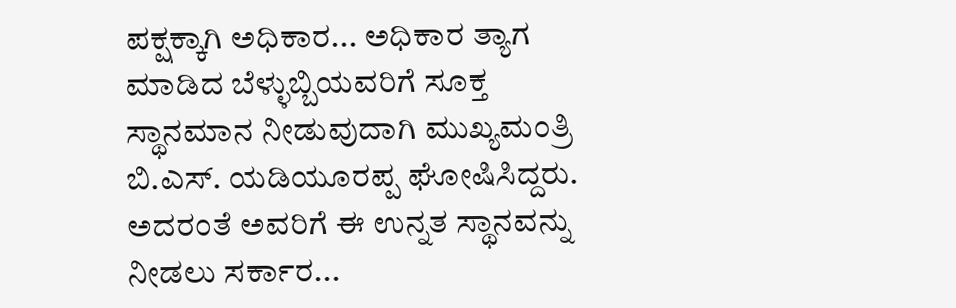ಪಕ್ಷಕ್ಕಾಗಿ ಅಧಿಕಾರ... ಅಧಿಕಾರ ತ್ಯಾಗ ಮಾಡಿದ ಬೆಳ್ಳುಬ್ಬಿಯವರಿಗೆ ಸೂಕ್ತ ಸ್ಥಾನಮಾನ ನೀಡುವುದಾಗಿ ಮುಖ್ಯಮಂತ್ರಿ ಬಿ.ಎಸ್. ಯಡಿಯೂರಪ್ಪ ಘೋಷಿಸಿದ್ದರು. ಅದರಂತೆ ಅವರಿಗೆ ಈ ಉನ್ನತ ಸ್ಥಾನವನ್ನು ನೀಡಲು ಸರ್ಕಾರ...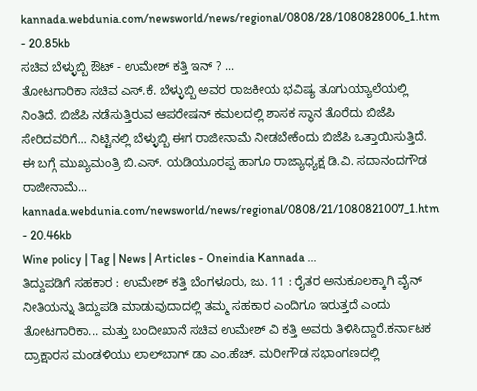kannada.webdunia.com/newsworld/news/regional/0808/28/1080828006_1.htm - 20.85kb
ಸಚಿವ ಬೆಳ್ಳುಬ್ಬಿ ಔಟ್ - ಉಮೇಶ್ ಕತ್ತಿ ಇನ್ ? ...
ತೋಟಗಾರಿಕಾ ಸಚಿವ ಎಸ್.ಕೆ. ಬೆಳ್ಳುಬ್ಬಿ ಅವರ ರಾಜಕೀಯ ಭವಿಷ್ಯ ತೂಗುಯ್ಯಾಲೆಯಲ್ಲಿ ನಿಂತಿದೆ. ಬಿಜೆಪಿ ನಡೆಸುತ್ತಿರುವ ಆಪರೇಷನ್ ಕಮಲದಲ್ಲಿ ಶಾಸಕ ಸ್ಥಾನ ತೊರೆದು ಬಿಜೆಪಿ ಸೇರಿದವರಿಗೆ... ನಿಟ್ಟಿನಲ್ಲಿ ಬೆಳ್ಳುಬ್ಬಿ ಈಗ ರಾಜೀನಾಮೆ ನೀಡಬೇಕೆಂದು ಬಿಜೆಪಿ ಒತ್ತಾಯಿಸುತ್ತಿದೆ. ಈ ಬಗ್ಗೆ ಮುಖ್ಯಮಂತ್ರಿ ಬಿ.ಎಸ್. ಯಡಿಯೂರಪ್ಪ ಹಾಗೂ ರಾಜ್ಯಾಧ್ಯಕ್ಷ ಡಿ.ವಿ. ಸದಾನಂದಗೌಡ ರಾಜೀನಾಮೆ...
kannada.webdunia.com/newsworld/news/regional/0808/21/1080821007_1.htm - 20.46kb
Wine policy | Tag | News | Articles - Oneindia Kannada ...
ತಿದ್ದುಪಡಿಗೆ ಸಹಕಾರ : ಉಮೇಶ್ ಕತ್ತಿ ಬೆಂಗಳೂರು, ಜು. 11 : ರೈತರ ಅನುಕೂಲಕ್ಕಾಗಿ ವೈನ್ ನೀತಿಯನ್ನು ತಿದ್ದುಪಡಿ ಮಾಡುವುದಾದಲ್ಲಿ ತಮ್ಮ ಸಹಕಾರ ಎಂದಿಗೂ ಇರುತ್ತದೆ ಎಂದು ತೋಟಗಾರಿಕಾ... ಮತ್ತು ಬಂದೀಖಾನೆ ಸಚಿವ ಉಮೇಶ್ ವಿ ಕತ್ತಿ ಅವರು ತಿಳಿಸಿದ್ದಾರೆ.ಕರ್ನಾಟಕ ದ್ರಾಕ್ಷಾರಸ ಮಂಡಳಿಯು ಲಾಲ್‌ಬಾಗ್ ಡಾ ಎಂ.ಹೆಚ್. ಮರೀಗೌಡ ಸಭಾಂಗಣದಲ್ಲಿ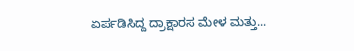ಏರ್ಪಡಿಸಿದ್ದ ದ್ರಾಕ್ಷಾರಸ ಮೇಳ ಮತ್ತು...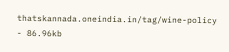thatskannada.oneindia.in/tag/wine-policy - 86.96kb